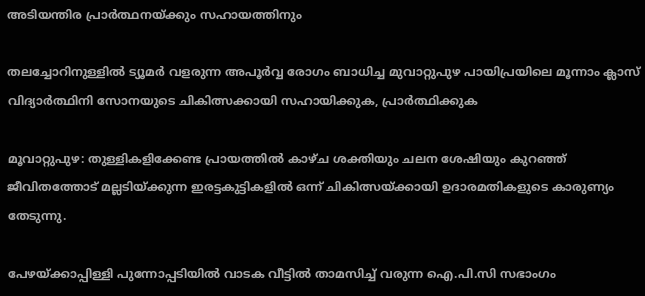അടിയന്തിര പ്രാർത്ഥനയ്ക്കും സഹായത്തിനും

തലച്ചോറിനുള്ളില്‍ ട്യൂമര്‍ വളരുന്ന അപൂര്‍വ്വ രോഗം ബാധിച്ച മുവാറ്റുപുഴ പായിപ്രയിലെ മൂന്നാം ക്ലാസ് വിദ്യാർത്ഥിനി സോനയുടെ ചികിത്സക്കായി സഹായിക്കുക, പ്രാർത്ഥിക്കുക

മൂവാറ്റുപുഴ: തുള്ളികളിക്കേണ്ട പ്രായത്തില്‍ കാഴ്ച ശക്തിയും ചലന ശേഷിയും കുറഞ്ഞ് ജീവിതത്തോട് മല്ലടിയ്ക്കുന്ന ഇരട്ടകുട്ടികളില്‍ ഒന്ന് ചികിത്സയ്ക്കായി ഉദാരമതികളുടെ കാരുണ്യം തേടുന്നു.

പേഴയ്ക്കാപ്പിള്ളി പുന്നോപ്പടിയില്‍ വാടക വീട്ടില്‍ താമസിച്ച് വരുന്ന ഐ.പി.സി സഭാംഗം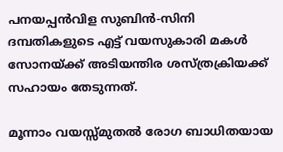പനയപ്പന്‍വിള സുബിന്‍-സിനി ദമ്പതികളുടെ എട്ട് വയസുകാരി മകള്‍ സോനയ്ക്ക് അടിയന്തിര ശസ്ത്രക്രിയക്ക് സഹായം തേടുന്നത്.

മൂന്നാം വയസ്സ്മുതൽ രോഗ ബാധിതയായ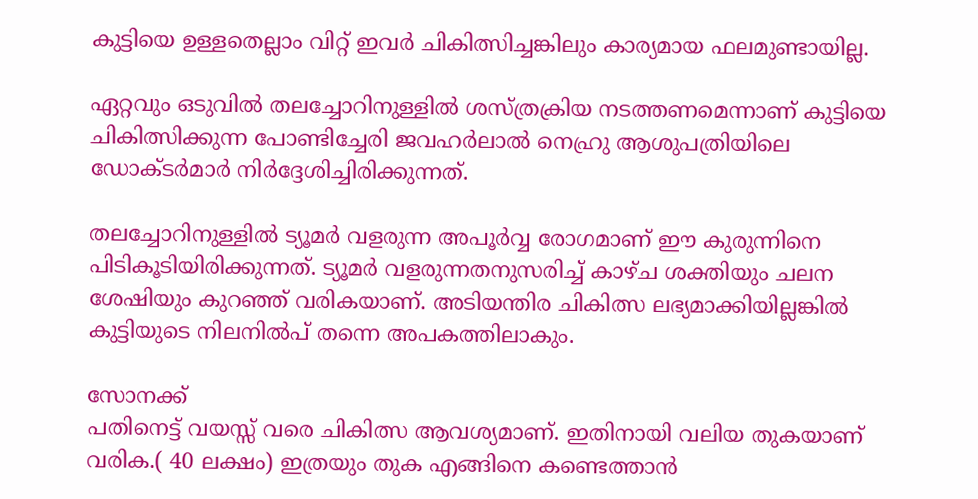കുട്ടിയെ ഉള്ളതെല്ലാം വിറ്റ് ഇവര്‍ ചികിത്സിച്ചങ്കിലും കാര്യമായ ഫലമുണ്ടായില്ല.

ഏറ്റവും ഒടുവില്‍ തലച്ചോറിനുള്ളില്‍ ശസ്ത്രക്രിയ നടത്തണമെന്നാണ് കുട്ടിയെ ചികിത്സിക്കുന്ന പോണ്ടിച്ചേരി ജവഹര്‍ലാല്‍ നെഹ്രു ആശുപത്രിയിലെ ഡോക്ടര്‍മാര്‍ നിര്‍ദ്ദേശിച്ചിരിക്കുന്നത്.

തലച്ചോറിനുള്ളില്‍ ട്യൂമര്‍ വളരുന്ന അപൂര്‍വ്വ രോഗമാണ് ഈ കുരുന്നിനെ പിടികൂടിയിരിക്കുന്നത്. ട്യൂമര്‍ വളരുന്നതനുസരിച്ച് കാഴ്ച ശക്തിയും ചലന ശേഷിയും കുറഞ്ഞ് വരികയാണ്. അടിയന്തിര ചികിത്സ ലഭ്യമാക്കിയില്ലങ്കില്‍ കുട്ടിയുടെ നിലനില്‍പ് തന്നെ അപകത്തിലാകും.

സോനക്ക്
പതിനെട്ട് വയസ്സ് വരെ ചികിത്സ ആവശ്യമാണ്. ഇതിനായി വലിയ തുകയാണ് വരിക.( 40 ലക്ഷം) ഇത്രയും തുക എങ്ങിനെ കണ്ടെത്താൻ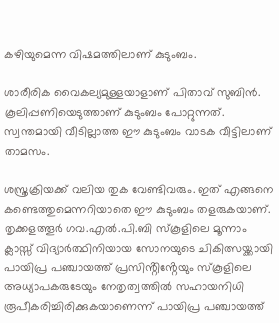കഴിയുമെന്ന വിഷമത്തിലാണ് കുടുംബം.

ശാരീരിക വൈകല്യമുള്ളയാളാണ് പിതാവ് സുബിന്‍. കൂലിപ്പണിയെടുത്താണ് കുടുംബം പോറ്റുന്നത്. സ്വന്തമായി വീടില്ലാത്ത ഈ കുടുംബം വാടക വീട്ടിലാണ് താമസം.

ശസ്ത്രക്രിയക്ക് വലിയ തുക വേണ്ടിവരും. ഇത് എങ്ങനെ കണ്ടെത്തുമെന്നറിയാതെ ഈ കുടുംബം തളരുകയാണ്.
തൃക്കളത്തൂര്‍ ഗവ.എല്‍.പി.ബി സ്‌കൂളിലെ മൂന്നാം ക്ലാസ്സ് വിദ്യാര്‍ത്ഥിനിയായ സോനയുടെ ചികിത്സയ്ക്കായി പായിപ്ര പഞ്ചായത്ത് പ്രസിൻ്റിൻ്റേയും സ്കൂളിലെ അധ്യാപകരുടേയും നേതൃത്വത്തിൽ സഹായനിധി രൂപീകരിച്ചിരിക്കുകയാണെന്ന് പായിപ്ര പഞ്ചായത്ത്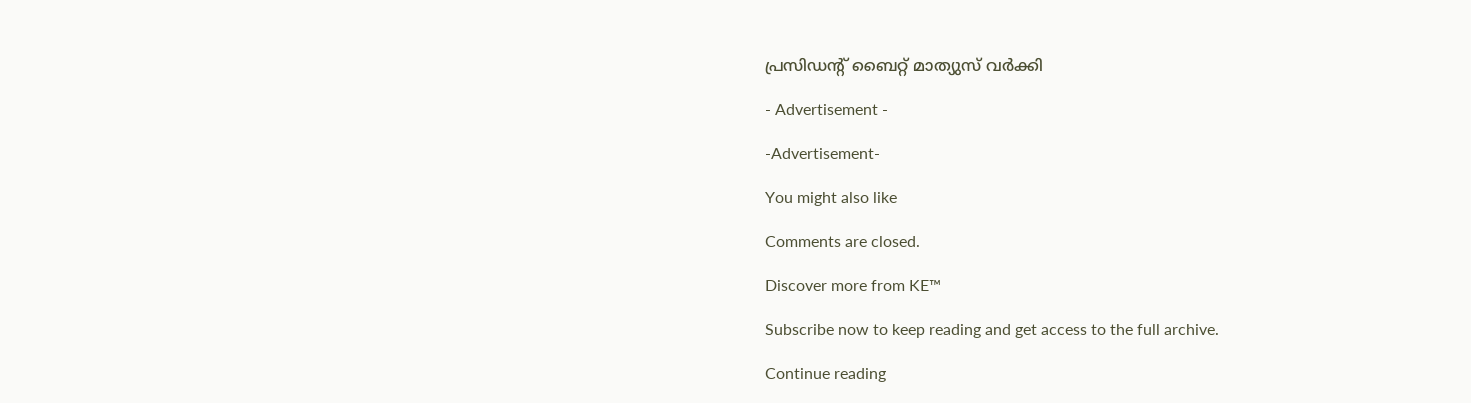പ്രസിഡൻ്റ് ബൈറ്റ് മാത്യുസ് വർക്കി

- Advertisement -

-Advertisement-

You might also like

Comments are closed.

Discover more from KE™

Subscribe now to keep reading and get access to the full archive.

Continue reading